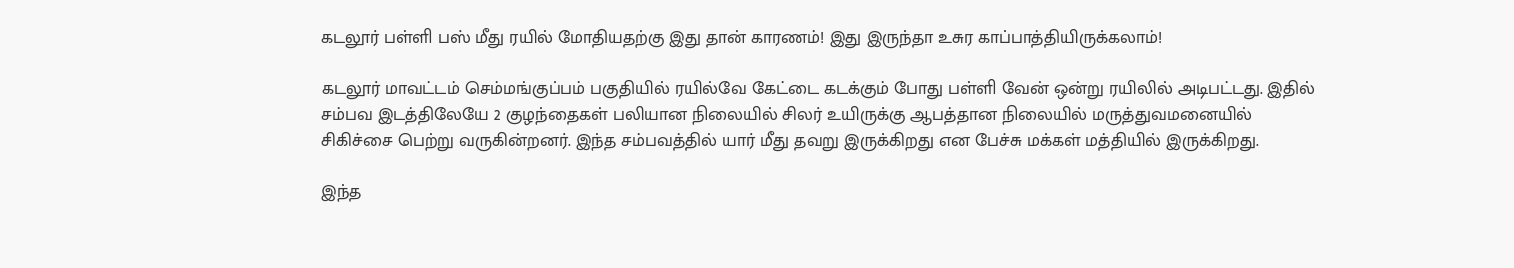கடலூர் பள்ளி பஸ் மீது ரயில் மோதியதற்கு இது தான் காரணம்! இது இருந்தா உசுர காப்பாத்தியிருக்கலாம்!

கடலூர் மாவட்டம் செம்மங்குப்பம் பகுதியில் ரயில்வே கேட்டை கடக்கும் போது பள்ளி வேன் ஒன்று ரயிலில் அடிபட்டது. இதில் சம்பவ இடத்திலேயே 2 குழந்தைகள் பலியான நிலையில் சிலர் உயிருக்கு ஆபத்தான நிலையில் மருத்துவமனையில் சிகிச்சை பெற்று வருகின்றனர். இந்த சம்பவத்தில் யார் மீது தவறு இருக்கிறது என பேச்சு மக்கள் மத்தியில் இருக்கிறது.

இந்த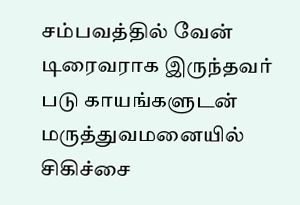சம்பவத்தில் வேன் டிரைவராக இருந்தவர் படு காயங்களுடன் மருத்துவமனையில் சிகிச்சை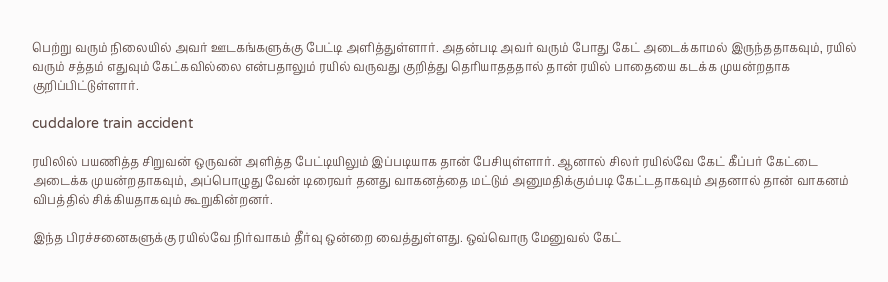பெற்று வரும் நிலையில் அவர் ஊடகங்களுக்கு பேட்டி அளித்துள்ளார். அதன்படி அவர் வரும் போது கேட் அடைக்காமல் இருந்ததாகவும், ரயில் வரும் சத்தம் எதுவும் கேட்கவில்லை என்பதாலும் ரயில் வருவது குறித்து தெரியாதததால் தான் ரயில் பாதையை கடக்க முயன்றதாக குறிப்பிட்டுள்ளார்.

cuddalore train accident

ரயிலில் பயணித்த சிறுவன் ஒருவன் அளித்த பேட்டியிலும் இப்படியாக தான் பேசியுள்ளார். ஆனால் சிலர் ரயில்வே கேட் கீப்பர் கேட்டை அடைக்க முயன்றதாகவும், அப்பொழுது வேன் டிரைவர் தனது வாகனத்தை மட்டும் அனுமதிக்கும்படி கேட்டதாகவும் அதனால் தான் வாகனம் விபத்தில் சிக்கியதாகவும் கூறுகின்றனர்.

இந்த பிரச்சனைகளுக்கு ரயில்வே நிர்வாகம் தீர்வு ஒன்றை வைத்துள்ளது. ஒவ்வொரு மேனுவல் கேட்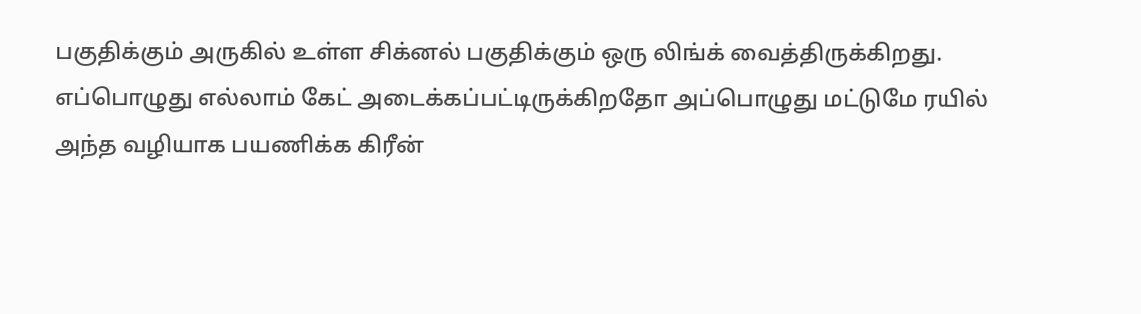பகுதிக்கும் அருகில் உள்ள சிக்னல் பகுதிக்கும் ஒரு லிங்க் வைத்திருக்கிறது. எப்பொழுது எல்லாம் கேட் அடைக்கப்பட்டிருக்கிறதோ அப்பொழுது மட்டுமே ரயில் அந்த வழியாக பயணிக்க கிரீன்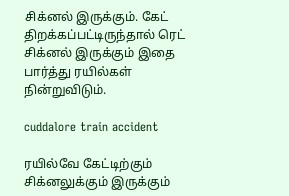சிக்னல் இருக்கும். கேட் திறக்கப்பட்டிருந்தால் ரெட் சிக்னல் இருக்கும் இதை பார்த்து ரயில்கள் நின்றுவிடும்.

cuddalore train accident

ரயில்வே கேட்டிற்கும் சிக்னலுக்கும் இருக்கும்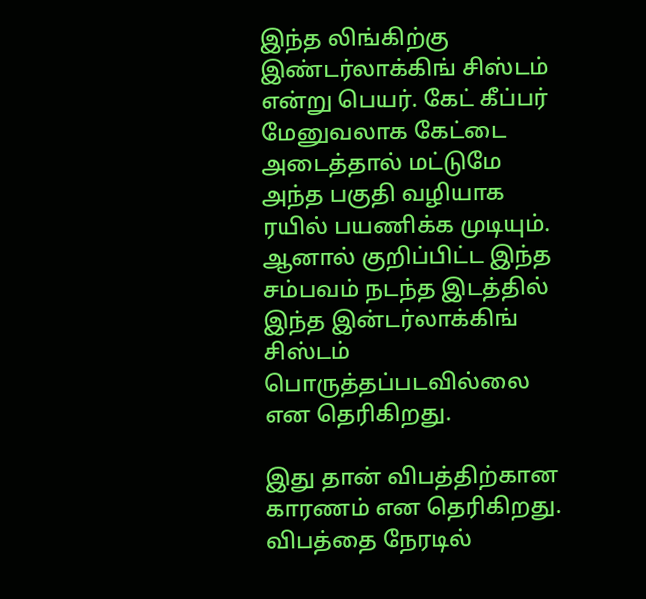இந்த லிங்கிற்கு இண்டர்லாக்கிங் சிஸ்டம் என்று பெயர். கேட் கீப்பர் மேனுவலாக கேட்டை அடைத்தால் மட்டுமே அந்த பகுதி வழியாக ரயில் பயணிக்க முடியும். ஆனால் குறிப்பிட்ட இந்த சம்பவம் நடந்த இடத்தில் இந்த இன்டர்லாக்கிங் சிஸ்டம் பொருத்தப்படவில்லை என தெரிகிறது.

இது தான் விபத்திற்கான காரணம் என தெரிகிறது. விபத்தை நேரடில்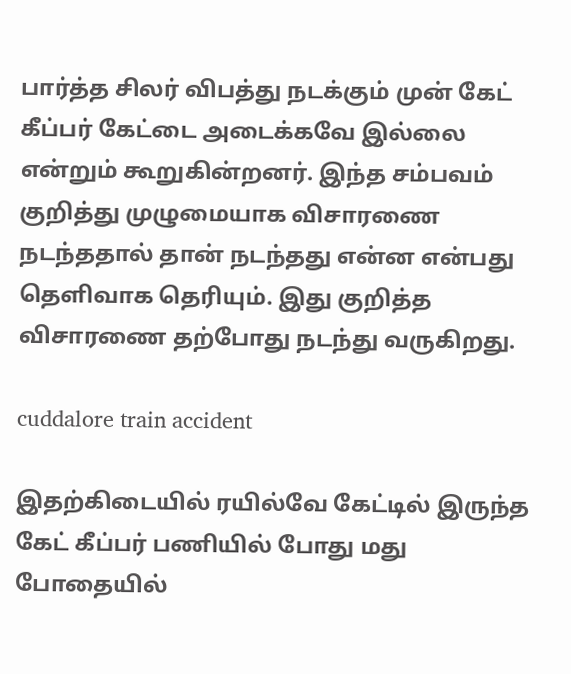பார்த்த சிலர் விபத்து நடக்கும் முன் கேட் கீப்பர் கேட்டை அடைக்கவே இல்லை என்றும் கூறுகின்றனர். இந்த சம்பவம் குறித்து முழுமையாக விசாரணை நடந்ததால் தான் நடந்தது என்ன என்பது தெளிவாக தெரியும். இது குறித்த விசாரணை தற்போது நடந்து வருகிறது.

cuddalore train accident

இதற்கிடையில் ரயில்வே கேட்டில் இருந்த கேட் கீப்பர் பணியில் போது மது போதையில்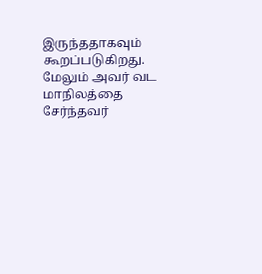இருந்ததாகவும் கூறப்படுகிறது. மேலும் அவர் வட மாநிலத்தை சேர்ந்தவர்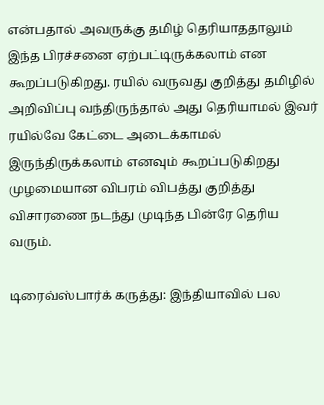என்பதால் அவருக்கு தமிழ் தெரியாததாலும் இந்த பிரச்சனை ஏற்பட்டிருக்கலாம் என கூறப்படுகிறது. ரயில் வருவது குறித்து தமிழில் அறிவிப்பு வந்திருந்தால் அது தெரியாமல் இவர் ரயில்வே கேட்டை அடைக்காமல் இருந்திருக்கலாம் எனவும் கூறப்படுகிறது முழமையான விபரம் விபத்து குறித்து விசாரணை நடந்து முடிந்த பின்ரே தெரிய வரும்.

டிரைவ்ஸ்பார்க் கருத்து: இந்தியாவில் பல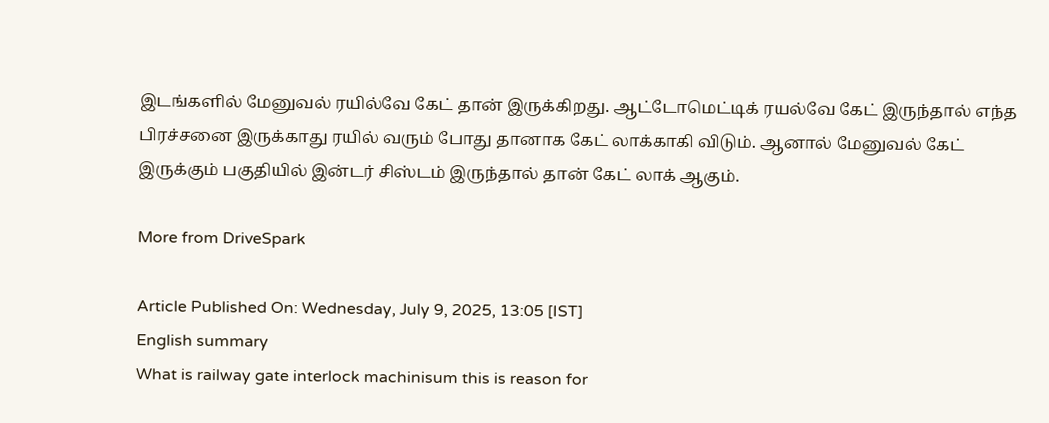இடங்களில் மேனுவல் ரயில்வே கேட் தான் இருக்கிறது. ஆட்டோமெட்டிக் ரயல்வே கேட் இருந்தால் எந்த பிரச்சனை இருக்காது ரயில் வரும் போது தானாக கேட் லாக்காகி விடும். ஆனால் மேனுவல் கேட் இருக்கும் பகுதியில் இன்டர் சிஸ்டம் இருந்தால் தான் கேட் லாக் ஆகும்.

More from DriveSpark

Article Published On: Wednesday, July 9, 2025, 13:05 [IST]
English summary
What is railway gate interlock machinisum this is reason for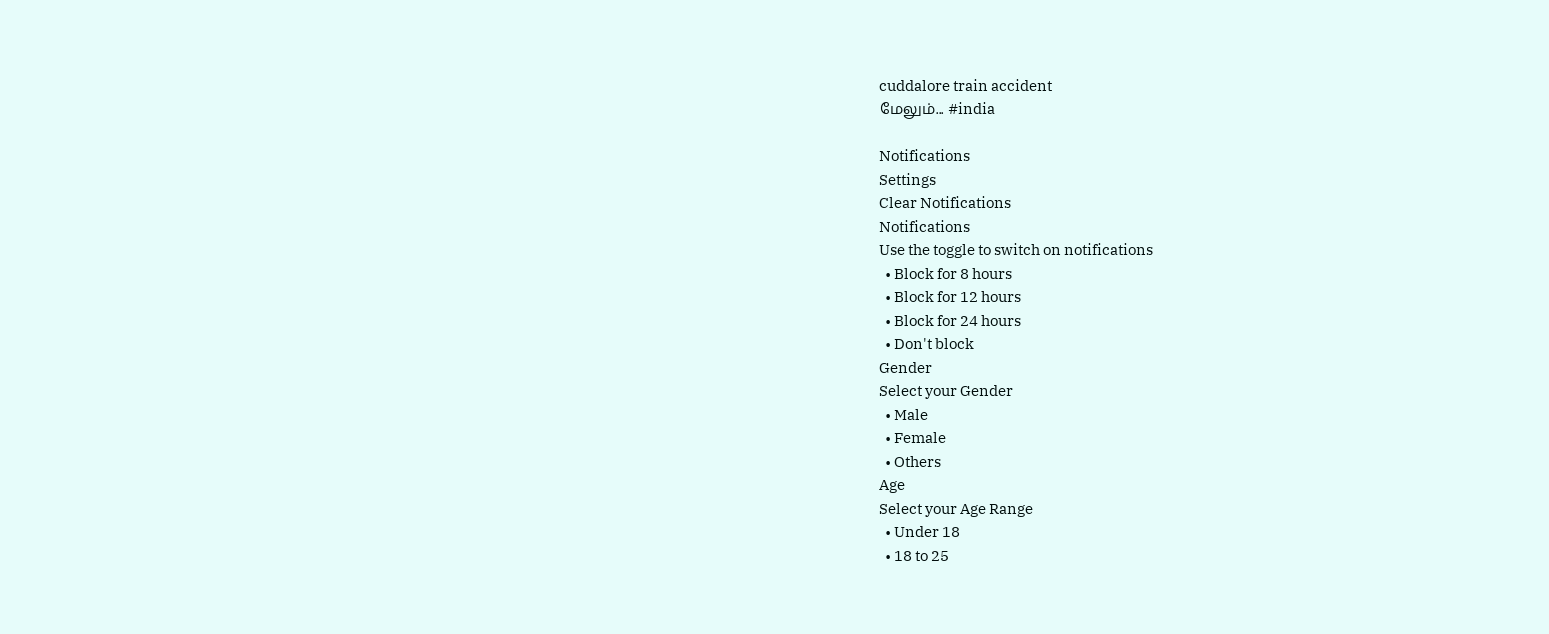cuddalore train accident
மேலும்... #india

Notifications
Settings
Clear Notifications
Notifications
Use the toggle to switch on notifications
  • Block for 8 hours
  • Block for 12 hours
  • Block for 24 hours
  • Don't block
Gender
Select your Gender
  • Male
  • Female
  • Others
Age
Select your Age Range
  • Under 18
  • 18 to 25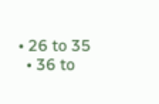• 26 to 35
  • 36 to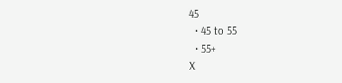45
  • 45 to 55
  • 55+
X